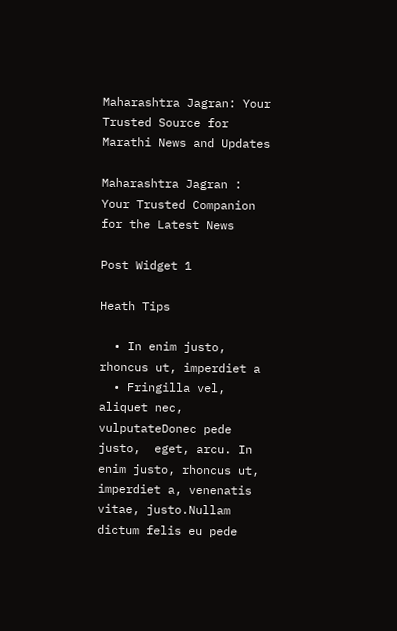Maharashtra Jagran: Your Trusted Source for Marathi News and Updates

Maharashtra Jagran : Your Trusted Companion for the Latest News

Post Widget 1

Heath Tips

  • In enim justo, rhoncus ut, imperdiet a
  • Fringilla vel, aliquet nec, vulputateDonec pede justo,  eget, arcu. In enim justo, rhoncus ut, imperdiet a, venenatis vitae, justo.Nullam dictum felis eu pede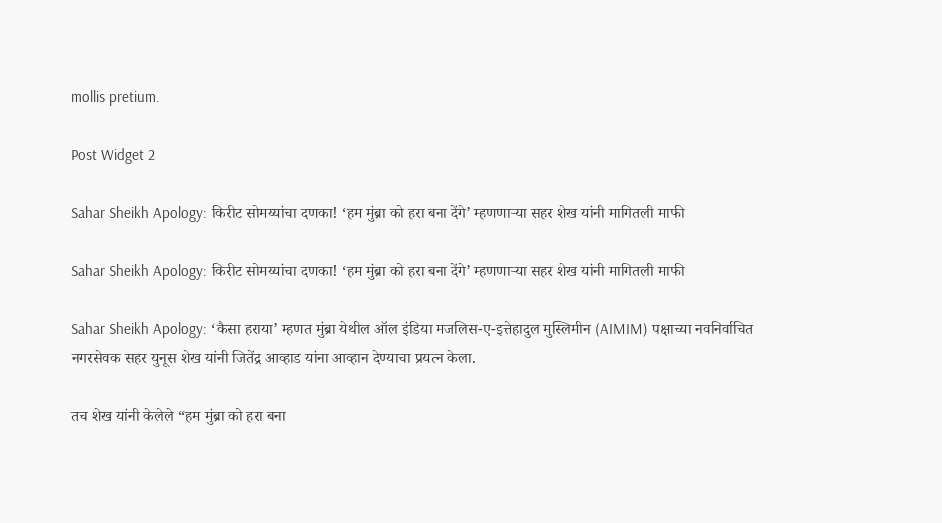mollis pretium.

Post Widget 2

Sahar Sheikh Apology: किरीट सोमय्यांचा दणका! ‘हम मुंब्रा को हरा बना देंगे’ म्हणणाऱ्या सहर शेख यांनी मागितली माफी

Sahar Sheikh Apology: किरीट सोमय्यांचा दणका! ‘हम मुंब्रा को हरा बना देंगे’ म्हणणाऱ्या सहर शेख यांनी मागितली माफी

Sahar Sheikh Apology: ‘कैसा हराया’ म्हणत मुंब्रा येथील ऑल इंडिया मजलिस-ए-इत्तेहादुल मुस्लिमीन (AIMIM) पक्षाच्या नवनिर्वाचित नगरसेवक सहर युनूस शेख यांनी जितेंद्र आव्हाड यांना आव्हान देण्याचा प्रयत्न केला.

तच शेख यांनी केलेले “हम मुंब्रा को हरा बना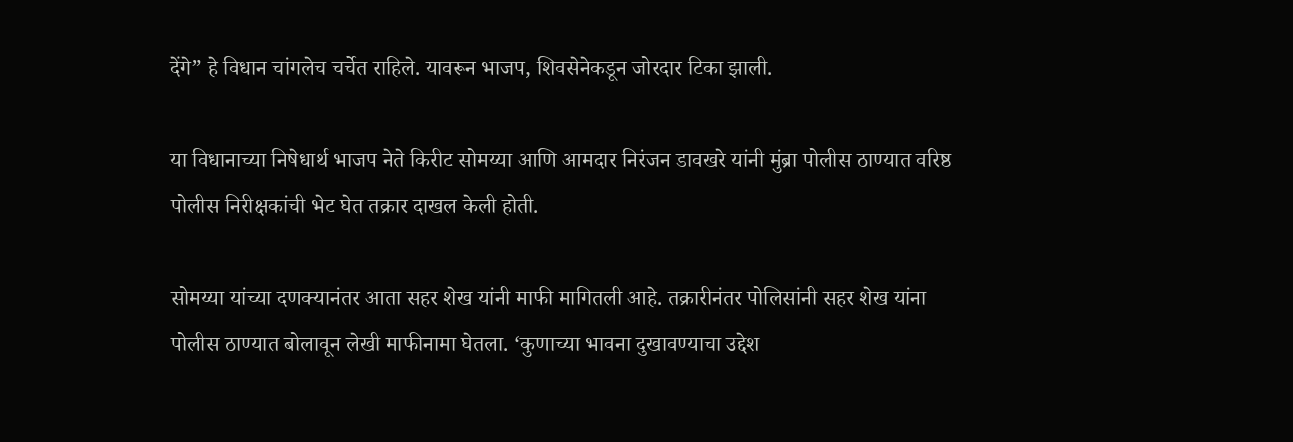देंगे” हे विधान चांगलेच चर्चेत राहिले. यावरून भाजप, शिवसेनेकडून जोरदार टिका झाली.

या विधानाच्या निषेधार्थ भाजप नेते किरीट सोमय्या आणि आमदार निरंजन डावखरे यांनी मुंब्रा पोलीस ठाण्यात वरिष्ठ पोलीस निरीक्षकांची भेट घेत तक्रार दाखल केली होती.

सोमय्या यांच्या दणक्यानंतर आता सहर शेख यांनी माफी मागितली आहे. तक्रारीनंतर पोलिसांनी सहर शेख यांना पोलीस ठाण्यात बोलावून लेखी माफीनामा घेतला. ‘कुणाच्या भावना दुखावण्याचा उद्देश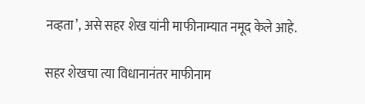नव्हता’, असे सहर शेख यांनी माफीनाम्यात नमूद केले आहे.

सहर शेखचा त्या विधानानंतर माफीनाम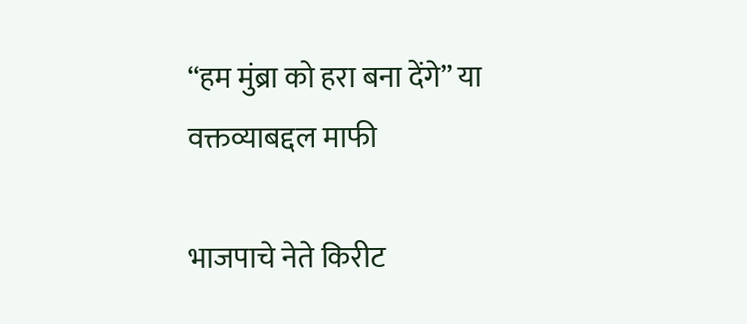“हम मुंब्रा को हरा बना देंगे” या वक्तव्याबद्दल माफी

भाजपाचे नेते किरीट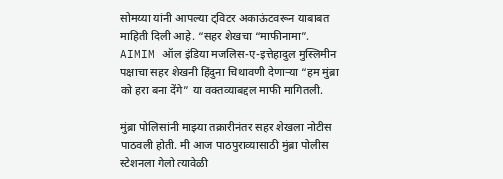सोमय्या यांनी आपल्या ट्विटर अकाऊंटवरून याबाबत माहिती दिली आहे. “सहर शेखचा “माफीनामा”. AIMIM ऑल इंडिया मजलिस-ए-इत्तेहादुल मुस्लिमीन पक्षाचा सहर शेखनी हिंदुना चिथावणी देणाऱ्या “हम मुंब्रा को हरा बना देंगे” या वक्तव्याबद्दल माफी मागितली.

मुंब्रा पोलिसांनी माझ्या तक्रारीनंतर सहर शेखला नोटीस पाठवली होती. मी आज पाठपुराव्यासाठी मुंब्रा पोलीस स्टेशनला गेलो त्यावेळी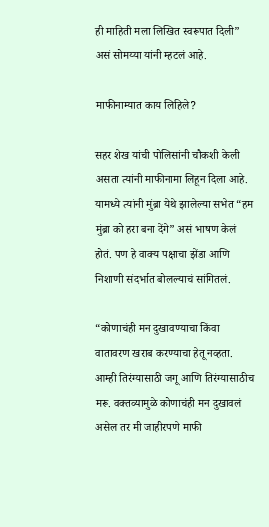ही माहिती मला लिखित स्वरूपात दिली” असं सोमय्या यांनी म्हटलं आहे.

माफीनाम्यात काय लिहिले?

सहर शेख यांची पोलिसांनी चौकशी केली असता त्यांनी माफीनामा लिहून दिला आहे. यामध्ये त्यांनी मुंब्रा येथे झालेल्या सभेत “हम मुंब्रा को हरा बना देंगे” असं भाषण केलं होतं. पण हे वाक्य पक्षाचा झेंडा आणि निशाणी संदर्भात बोलल्याचं सांगितलं.

“कोणाचंही मन दुखावण्याचा किंवा वातावरण खराब करण्याचा हेतू नव्हता. आम्ही तिरंग्यासाठी जगू आणि तिरंग्यासाठीच मरू. वक्तव्यामुळे कोणाचंही मन दुखावलं असेल तर मी जाहीरपणे माफी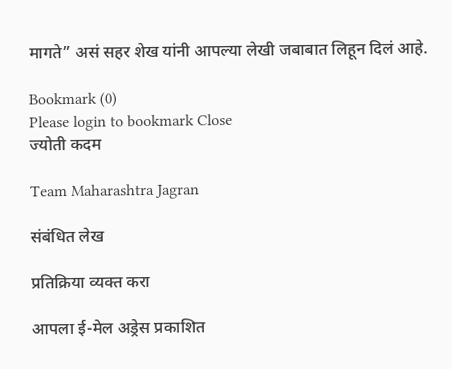मागते” असं सहर शेख यांनी आपल्या लेखी जबाबात लिहून दिलं आहे.

Bookmark (0)
Please login to bookmark Close
ज्योती कदम

Team Maharashtra Jagran

संबंधित लेख

प्रतिक्रिया व्यक्त करा

आपला ई-मेल अड्रेस प्रकाशित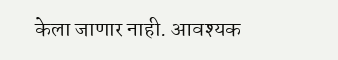केला जाणार नाही. आवश्यक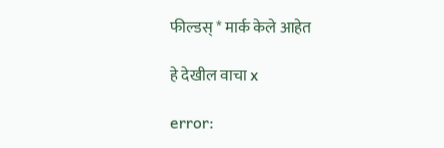फील्डस् * मार्क केले आहेत

हे देखील वाचा x

error: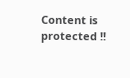Content is protected !!